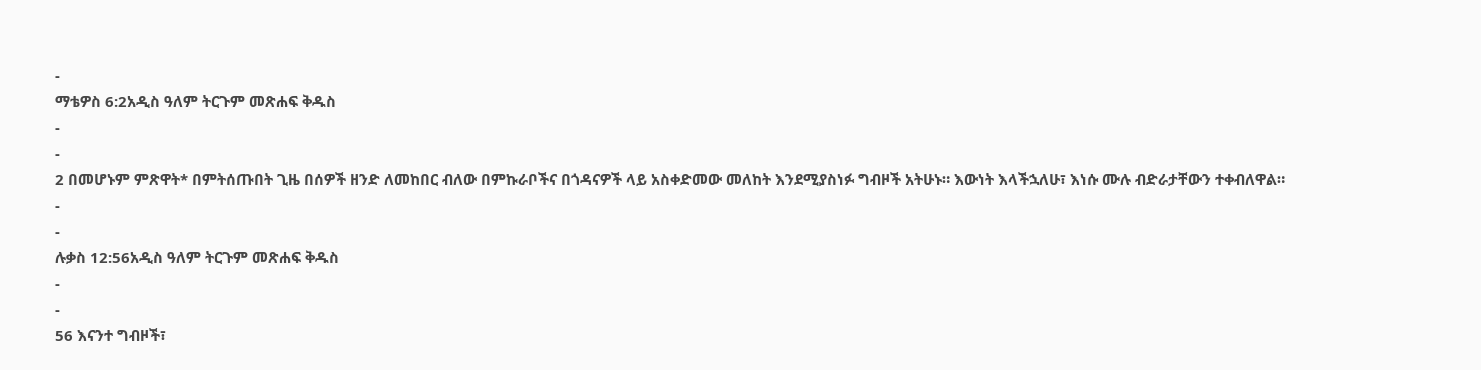-
ማቴዎስ 6:2አዲስ ዓለም ትርጉም መጽሐፍ ቅዱስ
-
-
2 በመሆኑም ምጽዋት* በምትሰጡበት ጊዜ በሰዎች ዘንድ ለመከበር ብለው በምኩራቦችና በጎዳናዎች ላይ አስቀድመው መለከት እንደሚያስነፉ ግብዞች አትሁኑ። እውነት እላችኋለሁ፣ እነሱ ሙሉ ብድራታቸውን ተቀብለዋል።
-
-
ሉቃስ 12:56አዲስ ዓለም ትርጉም መጽሐፍ ቅዱስ
-
-
56 እናንተ ግብዞች፣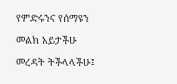የምድሩንና የሰማዩን መልክ አይታችሁ መረዳት ትችላላችሁ፤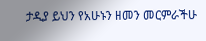ታዲያ ይህን የአሁኑን ዘመን መርምራችሁ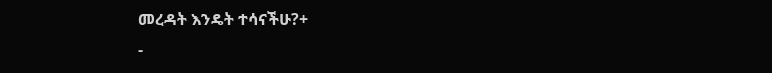መረዳት እንዴት ተሳናችሁ?+
-